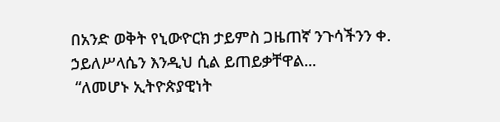በአንድ ወቅት የኒውዮርክ ታይምስ ጋዜጠኛ ንጉሳችንን ቀ. ኃይለሥላሴን እንዲህ ሲል ይጠይቃቸዋል...
 “ለመሆኑ ኢትዮጵያዊነት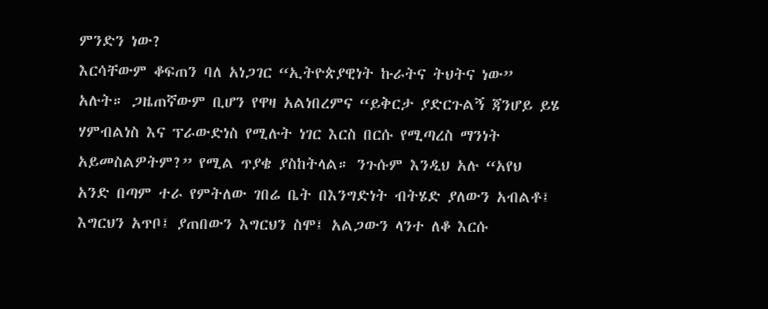ምንድን ነው?
እርሳቸውም ቆፍጠን ባለ አነጋገር “ኢትዮጵያዊነት ኩራትና ትህትና ነው” አሉት። ጋዜጠኛውም ቢሆን የዋዛ አልነበረምና “ይቅርታ ያድርጉልኝ ጃንሆይ ይሄ ሃምብልነስ እና ፕራውድነስ የሚሉት ነገር እርስ በርሱ የሚጣረስ ማንነት አይመስልዎትም?” የሚል ጥያቄ ያስከትላል። ንጉሱም እንዲህ አሉ “አየህ አንድ በጣም ተራ የምትለው ገበሬ ቤት በእንግድነት ብትሄድ ያለውን አብልቶ፤ እግርህን አጥቦ፤ ያጠበውን እግርህን ስሞ፤ አልጋውን ላንተ ለቆ እርሱ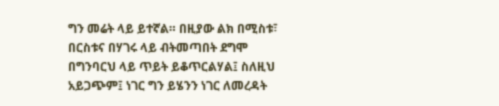ግን መሬት ላይ ይተኛል። በዚያው ልክ በሚስቱ፣ በርስቱና በሃገሩ ላይ ብትመጣበት ደግሞ በግንባርህ ላይ ጥይት ይቆጥርልሃል፤ ስለዚህ አይጋጭም፤ ነገር ግን ይሄንን ነገር ለመረዳት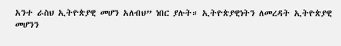አንተ ራስህ ኢትዮጵያዊ መሆን አለብህ” ነበር ያሉት። ኢትዮጵያዊነትን ለመረዳት ኢትዮጵያዊ መሆንን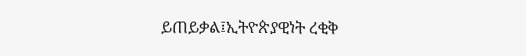ይጠይቃል፤ኢትዮጵያዊነት ረቂቅ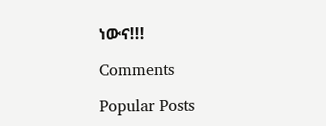ነውና!!!

Comments

Popular Posts